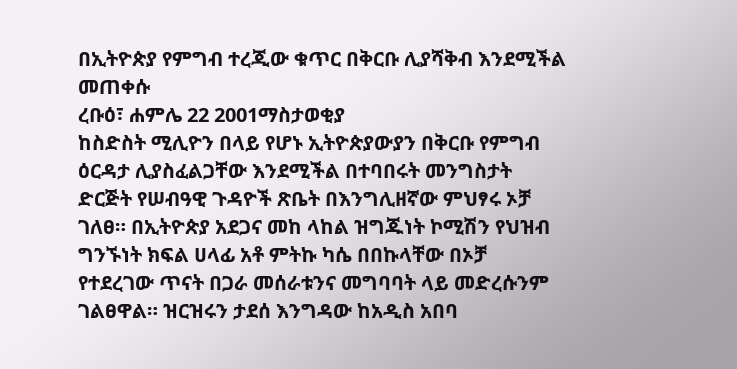በኢትዮጵያ የምግብ ተረጂው ቁጥር በቅርቡ ሊያሻቅብ እንደሚችል መጠቀሱ
ረቡዕ፣ ሐምሌ 22 2001ማስታወቂያ
ከስድስት ሚሊዮን በላይ የሆኑ ኢትዮጵያውያን በቅርቡ የምግብ ዕርዳታ ሊያስፈልጋቸው እንደሚችል በተባበሩት መንግስታት ድርጅት የሠብዓዊ ጉዳዮች ጽቤት በእንግሊዘኛው ምህፃሩ ኦቻ ገለፀ። በኢትዮጵያ አደጋና መከ ላከል ዝግጁነት ኮሚሽን የህዝብ ግንኙነት ክፍል ሀላፊ አቶ ምትኩ ካሴ በበኩላቸው በኦቻ የተደረገው ጥናት በጋራ መሰራቱንና መግባባት ላይ መድረሱንም ገልፀዋል። ዝርዝሩን ታደሰ እንግዳው ከአዲስ አበባ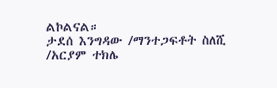ልኮልናል።
ታደሰ እንግዳው /ማንተጋፍቶት ስለሺ /አርያም ተክሌ